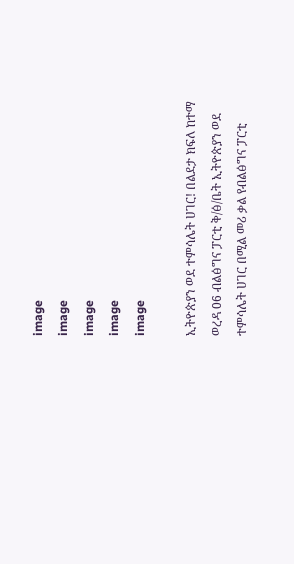image
image
image
image
image

ኢትዮጵያን ወደ ተምሳሌት ሀገር! በልደታ ክፍለ ከተማ ወረዳ 06 ብልፅግና ፓርቲ ቅ/ፅ/ቤት ኢትዮጵያን ወደ ተምሳሌት ሀገር በሚል መሪ ቃል የብልፅግና ፓርቲ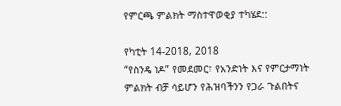የምርጫ ምልክት ማስተዋወቂያ ተካሄደ::

የካቲት 14-2018, 2018
“የስንዴ ነዶ” የመደመር፣ የአንድነት እና የምርታማነት ምልክት ብቻ ሳይሆን የሕዝባችንን የጋራ ጉልበትና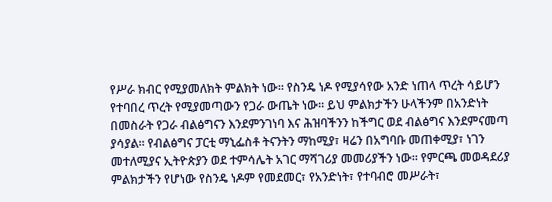የሥራ ክብር የሚያመለክት ምልክት ነው። የስንዴ ነዶ የሚያሳየው አንድ ነጠላ ጥረት ሳይሆን የተባበረ ጥረት የሚያመጣውን የጋራ ውጤት ነው። ይህ ምልክታችን ሁላችንም በአንድነት በመስራት የጋራ ብልፅግናን እንደምንገነባ እና ሕዝባችንን ከችግር ወደ ብልፅግና እንደምናመጣ ያሳያል። የብልፅግና ፓርቲ ማኒፌስቶ ትናንትን ማከሚያ፣ ዛሬን በአግባቡ መጠቀሚያ፣ ነገን መተለሚያና ኢትዮጵያን ወደ ተምሳሌት አገር ማሻገሪያ መመሪያችን ነው። የምርጫ መወዳደሪያ ምልክታችን የሆነው የስንዴ ነዶም የመደመር፣ የአንድነት፣ የተባብሮ መሥራት፣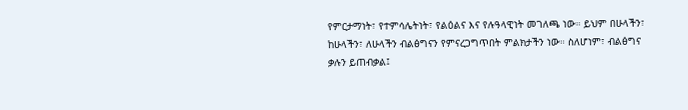የምርታማነት፣ የተምሳሌትነት፣ የልዕልና እና የሉዓላዊነት መገለጫ ነው። ይህም በሁላችን፣ ከሁላችን፣ ለሁላችን ብልፅግናን የምናረጋግጥበት ምልክታችን ነው። ስለሆነም፣ ብልፅግና ቃሉን ይጠብቃል፤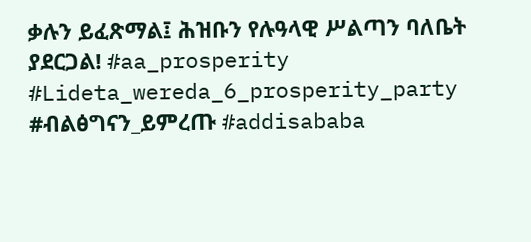ቃሉን ይፈጽማል፤ ሕዝቡን የሉዓላዊ ሥልጣን ባለቤት ያደርጋል! #aa_prosperity #Lideta_wereda_6_prosperity_party #ብልፅግናን_ይምረጡ #addisababa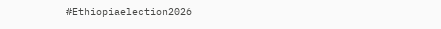#Ethiopiaelection2026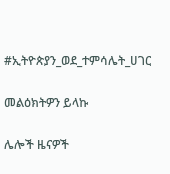#ኢትዮጵያን_ወደ_ተምሳሌት_ሀገር

መልዕክትዎን ይላኩ

ሌሎች ዜናዎች